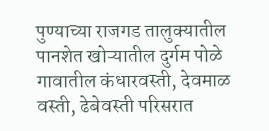पुण्याच्या राजगड तालुक्यातील पानशेत खोऱ्यातील दुर्गम पोळे गावातील कंधारवस्ती, देवमाळ वस्ती, ढेबेवस्ती परिसरात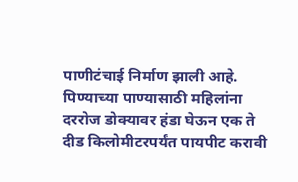पाणीटंचाई निर्माण झाली आहे. पिण्याच्या पाण्यासाठी महिलांना दररोज डोक्यावर हंडा घेऊन एक ते दीड किलोमीटरपर्यंत पायपीट करावी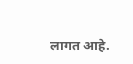लागत आहे.